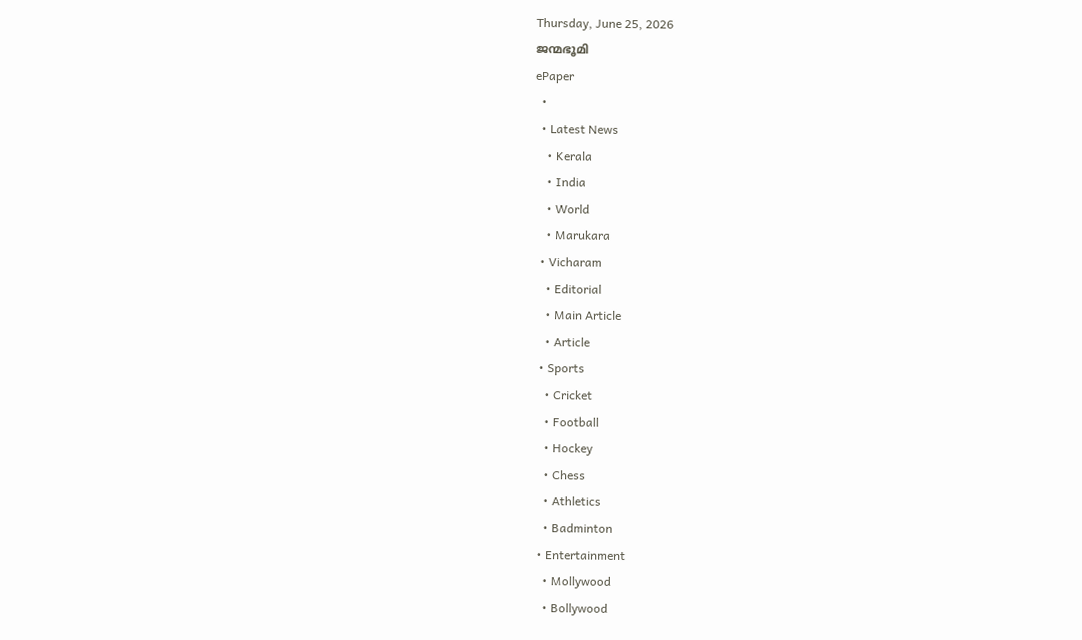Thursday, June 25, 2026
ജന്മഭൂമി
ePaper
  •
  • Latest News
    • Kerala
    • India
    • World
    • Marukara
  • Vicharam
    • Editorial
    • Main Article
    • Article
  • Sports
    • Cricket
    • Football
    • Hockey
    • Chess
    • Athletics
    • Badminton
  • Entertainment
    • Mollywood
    • Bollywood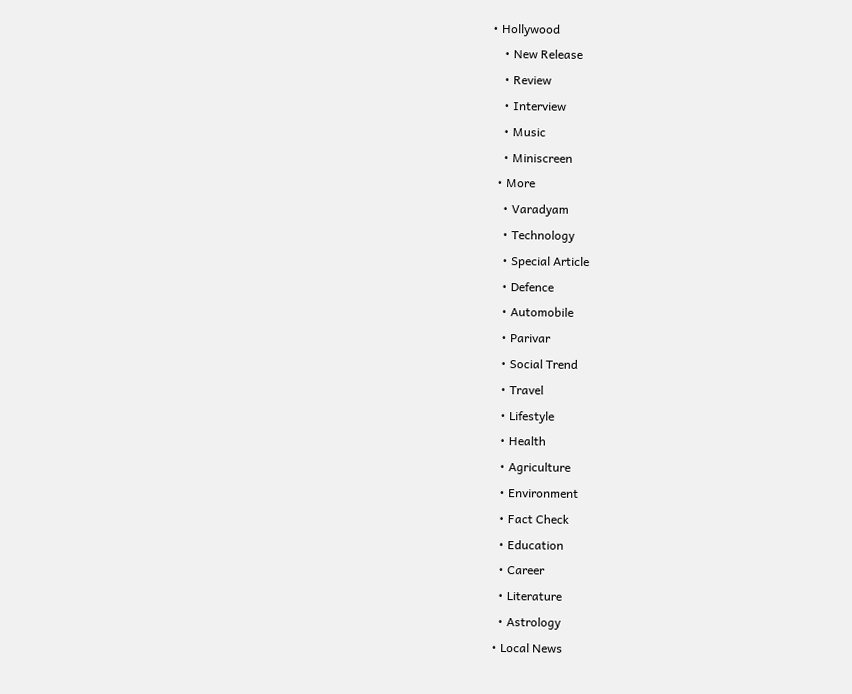• Hollywood
    • New Release
    • Review
    • Interview
    • Music
    • Miniscreen
  • More
    • Varadyam
    • Technology
    • Special Article
    • Defence
    • Automobile
    • Parivar
    • Social Trend
    • Travel
    • Lifestyle
    • Health
    • Agriculture
    • Environment
    • Fact Check
    • Education
    • Career
    • Literature
    • Astrology
  • Local News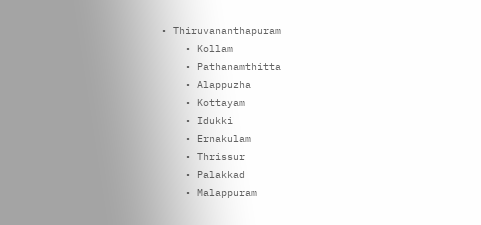• Thiruvananthapuram
    • Kollam
    • Pathanamthitta
    • Alappuzha
    • Kottayam
    • Idukki
    • Ernakulam
    • Thrissur
    • Palakkad
    • Malappuram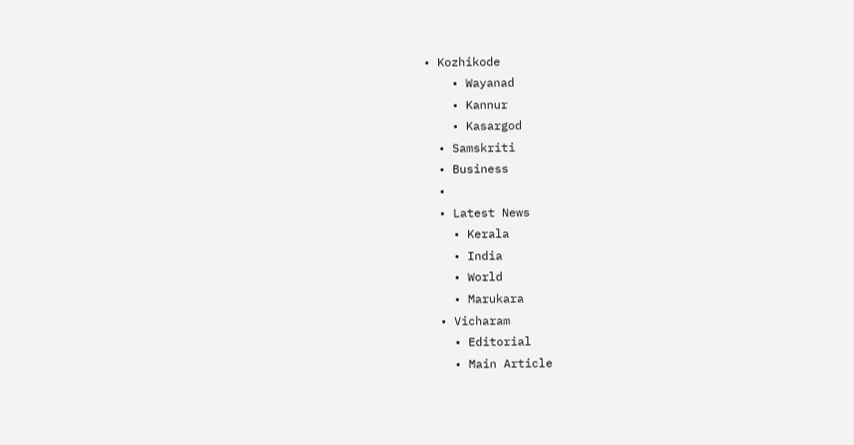• Kozhikode
    • Wayanad
    • Kannur
    • Kasargod
  • Samskriti
  • Business
  •
  • Latest News
    • Kerala
    • India
    • World
    • Marukara
  • Vicharam
    • Editorial
    • Main Article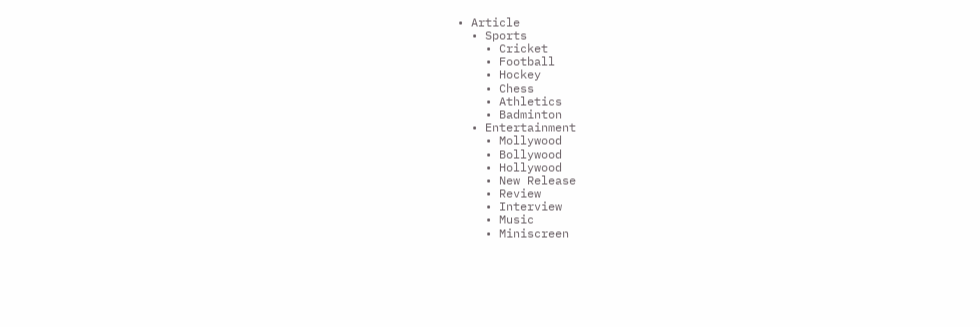• Article
  • Sports
    • Cricket
    • Football
    • Hockey
    • Chess
    • Athletics
    • Badminton
  • Entertainment
    • Mollywood
    • Bollywood
    • Hollywood
    • New Release
    • Review
    • Interview
    • Music
    • Miniscreen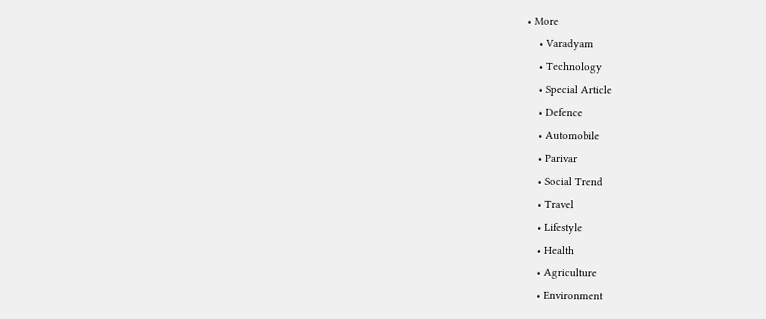• More
    • Varadyam
    • Technology
    • Special Article
    • Defence
    • Automobile
    • Parivar
    • Social Trend
    • Travel
    • Lifestyle
    • Health
    • Agriculture
    • Environment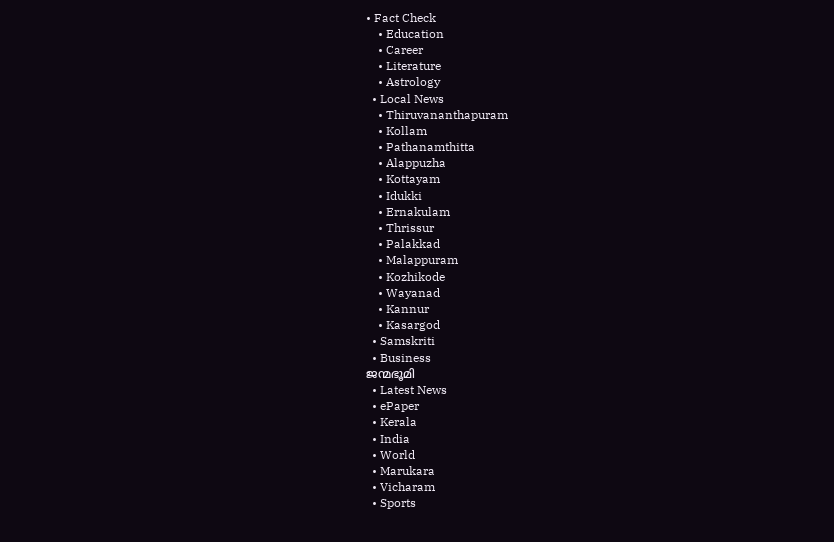• Fact Check
    • Education
    • Career
    • Literature
    • Astrology
  • Local News
    • Thiruvananthapuram
    • Kollam
    • Pathanamthitta
    • Alappuzha
    • Kottayam
    • Idukki
    • Ernakulam
    • Thrissur
    • Palakkad
    • Malappuram
    • Kozhikode
    • Wayanad
    • Kannur
    • Kasargod
  • Samskriti
  • Business
ജന്മഭൂമി
  • Latest News
  • ePaper
  • Kerala
  • India
  • World
  • Marukara
  • Vicharam
  • Sports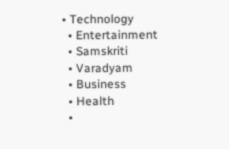• Technology
  • Entertainment
  • Samskriti
  • Varadyam
  • Business
  • Health
  •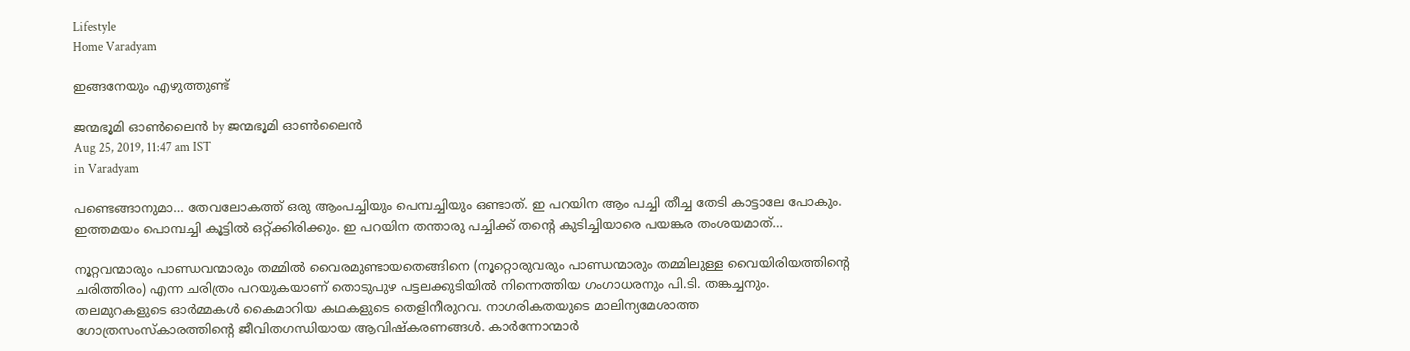Lifestyle
Home Varadyam

ഇങ്ങനേയും എഴുത്തുണ്ട്

ജന്മഭൂമി ഓണ്‍ലൈന്‍ by ജന്മഭൂമി ഓണ്‍ലൈന്‍
Aug 25, 2019, 11:47 am IST
in Varadyam

പണ്ടെങ്ങാനുമാ… തേവലോകത്ത് ഒരു ആംപച്ചിയും പെമ്പച്ചിയും ഒണ്ടാത്. ഇ പറയിന ആം പച്ചി തീച്ച തേടി കാട്ടാലേ പോകും. ഇത്തമയം പൊമ്പച്ചി കൂട്ടില്‍ ഒറ്റ്ക്കിരിക്കും. ഇ പറയിന തന്താരു പച്ചിക്ക് തന്റെ കുടിച്ചിയാരെ പയങ്കര തംശയമാത്…

നൂറ്റവന്മാരും പാണ്ഡവന്മാരും തമ്മില്‍ വൈരമുണ്ടായതെങ്ങിനെ (നൂറ്റൊരുവരും പാണ്ഡന്മാരും തമ്മിലുള്ള വൈയിരിയത്തിന്റെ ചരിത്തിരം) എന്ന ചരിത്രം പറയുകയാണ് തൊടുപുഴ പട്ടലക്കുടിയില്‍ നിന്നെത്തിയ ഗംഗാധരനും പി.ടി. തങ്കച്ചനും. തലമുറകളുടെ ഓര്‍മ്മകള്‍ കൈമാറിയ കഥകളുടെ തെളിനീരുറവ. നാഗരികതയുടെ മാലിന്യമേശാത്ത ഗോത്രസംസ്‌കാരത്തിന്റെ ജീവിതഗന്ധിയായ ആവിഷ്‌കരണങ്ങള്‍. കാര്‍ന്നോന്മാര്‍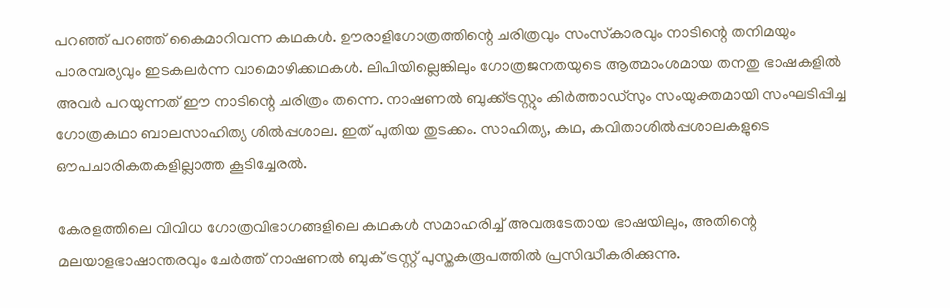പറഞ്ഞ് പറഞ്ഞ് കൈമാറിവന്ന കഥകള്‍. ഊരാളിഗോത്രത്തിന്റെ ചരിത്രവും സംസ്‌കാരവും നാടിന്റെ തനിമയും പാരമ്പര്യവും ഇടകലര്‍ന്ന വാമൊഴിക്കഥകള്‍. ലിപിയില്ലെങ്കിലും ഗോത്രജനതയുടെ ആത്മാംശമായ തനതു ഭാഷകളില്‍ അവര്‍ പറയുന്നത് ഈ നാടിന്റെ ചരിത്രം തന്നെ. നാഷണല്‍ ബുക്ക്ട്രസ്റ്റും കിര്‍ത്താഡ്‌സും സംയുക്തമായി സംഘടിപ്പിച്ച ഗോത്രകഥാ ബാലസാഹിത്യ ശില്‍പ്പശാല. ഇത് പുതിയ തുടക്കം. സാഹിത്യ, കഥ, കവിതാശില്‍പ്പശാലകളുടെ ഔപചാരികതകളില്ലാത്ത കൂടിച്ചേരല്‍.

കേരളത്തിലെ വിവിധ ഗോത്രവിഭാഗങ്ങളിലെ കഥകള്‍ സമാഹരിച്ച് അവരുടേതായ ഭാഷയിലും, അതിന്റെ മലയാളഭാഷാന്തരവും ചേര്‍ത്ത് നാഷണല്‍ ബുക് ട്രസ്റ്റ് പുസ്തകരൂപത്തില്‍ പ്രസിദ്ധീകരിക്കുന്നു.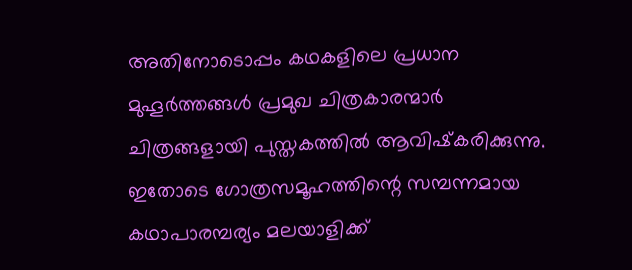അതിനോടൊപ്പം കഥകളിലെ പ്രധാന മുഹൂര്‍ത്തങ്ങള്‍ പ്രമുഖ ചിത്രകാരന്മാര്‍ ചിത്രങ്ങളായി പുസ്തകത്തില്‍ ആവിഷ്‌കരിക്കുന്നു. ഇതോടെ ഗോത്രസമൂഹത്തിന്റെ സമ്പന്നമായ കഥാപാരമ്പര്യം മലയാളിക്ക്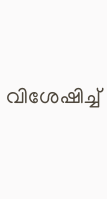വിശേഷിച്ച്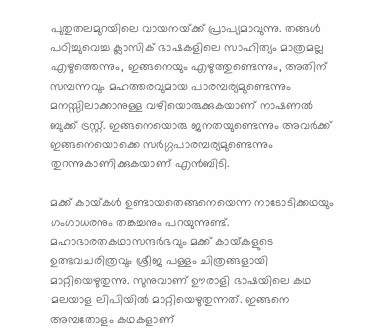പുതുതലമുറയിലെ വായനയ്‌ക്ക് പ്രാപ്യമാവുന്നു. തങ്ങള്‍ പഠിച്ചുവെച്ച ക്ലാസിക് ഭാഷകളിലെ സാഹിത്യം മാത്രമല്ല എഴുത്തെന്നും, ഇങ്ങനെയും എഴുത്തുണ്ടെന്നും, അതിന് സമ്പന്നവും മഹത്തരവുമായ പാരമ്പര്യമുണ്ടെന്നും മനസ്സിലാക്കാനുള്ള വഴിയൊരുക്കുകയാണ് നാഷണല്‍ ബുക്ക് ട്രസ്റ്റ്. ഇങ്ങനെയൊരു ജനതയുണ്ടെന്നും അവര്‍ക്ക് ഇങ്ങനെയൊക്കെ സര്‍ഗ്ഗപാരമ്പര്യമുണ്ടെന്നും തുറന്നുകാണിക്കുകയാണ് എന്‍ബിടി.

മക്ക് കായ്‌കള്‍ ഉണ്ടായതെങ്ങനെയെന്ന നാടോടിക്കഥയും ഗംഗാധരനും തങ്കച്ചനും പറയുന്നുണ്ട്. മഹാഭാരതകഥാസന്ദര്‍ഭവും മക്ക് കായ്‌കളുടെ ഉത്ഭവചരിത്രവും ശ്രീജ പള്ളം ചിത്രങ്ങളായി മാറ്റിയെഴുതുന്നു. സുനുവാണ് ഊരാളി ഭാഷയിലെ കഥ മലയാള ലിപിയില്‍ മാറ്റിയെഴുതുന്നത്. ഇങ്ങനെ അമ്പതോളം കഥകളാണ്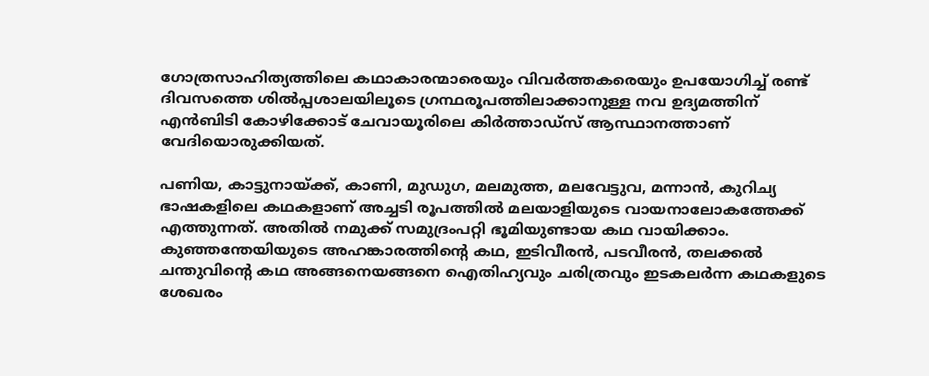ഗോത്രസാഹിത്യത്തിലെ കഥാകാരന്മാരെയും വിവര്‍ത്തകരെയും ഉപയോഗിച്ച് രണ്ട് ദിവസത്തെ ശില്‍പ്പശാലയിലൂടെ ഗ്രന്ഥരൂപത്തിലാക്കാനുള്ള നവ ഉദ്യമത്തിന് എന്‍ബിടി കോഴിക്കോട് ചേവായൂരിലെ കിര്‍ത്താഡ്‌സ് ആസ്ഥാനത്താണ് വേദിയൊരുക്കിയത്.

പണിയ, കാട്ടുനായ്‌ക്ക്, കാണി, മുഡുഗ, മലമുത്ത, മലവേട്ടുവ, മന്നാന്‍, കുറിച്യ ഭാഷകളിലെ കഥകളാണ് അച്ചടി രൂപത്തില്‍ മലയാളിയുടെ വായനാലോകത്തേക്ക് എത്തുന്നത്. അതില്‍ നമുക്ക് സമുദ്രംപറ്റി ഭൂമിയുണ്ടായ കഥ വായിക്കാം. കുഞ്ഞന്തേയിയുടെ അഹങ്കാരത്തിന്റെ കഥ, ഇടിവീരന്‍, പടവീരന്‍, തലക്കല്‍ ചന്തുവിന്റെ കഥ അങ്ങനെയങ്ങനെ ഐതിഹ്യവും ചരിത്രവും ഇടകലര്‍ന്ന കഥകളുടെ ശേഖരം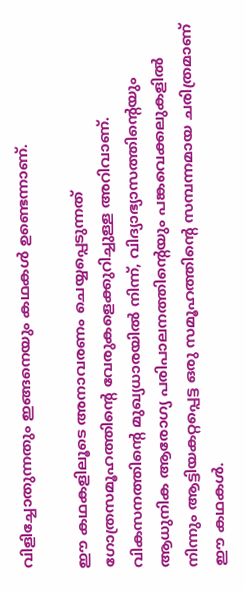വിളിച്ചോതുന്നതും ഇങ്ങനെയും കഥകള്‍ ഉണ്ടെന്നാണ്.

ഈ കഥകളിലൂടെ അനാവരണം ചെയ്യപ്പെടുന്നത് ഗോത്രസമൂഹത്തിന്റെ വേരുകളെക്കുറിച്ചുള്ള അറിവാണ്. വികസനത്തിന്റെ മുഖ്യധാരയില്‍ നിന്ന്, വിദ്യാഭ്യാസത്തിന്റെയും ആധുനിക ആരോഗ്യ പരിപാലനത്തിന്റെയും പങ്കവെക്കലുകളില്‍ നിന്നും ആട്ടിയകറ്റപ്പെട്ട ഒരു സമൂഹത്തിന്റെ സമ്പന്നമായ ചരിത്രമാണ് ഈ കഥകള്‍.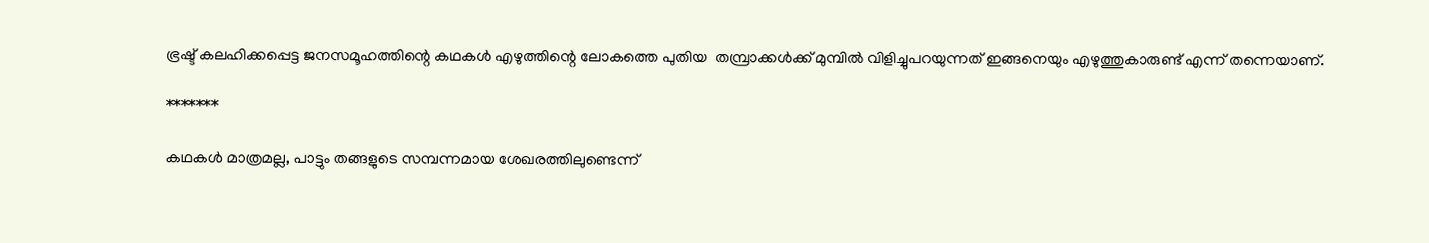ഭ്രഷ്ട് കലഹിക്കപ്പെട്ട ജനസമൂഹത്തിന്റെ കഥകള്‍ എഴുത്തിന്റെ ലോകത്തെ പുതിയ  തമ്പ്രാക്കള്‍ക്ക് മുമ്പില്‍ വിളിച്ചുപറയുന്നത് ഇങ്ങനെയും എഴുത്തുകാരുണ്ട് എന്ന് തന്നെയാണ്.

*******

കഥകള്‍ മാത്രമല്ല, പാട്ടും തങ്ങളുടെ സമ്പന്നമായ ശേഖരത്തിലുണ്ടെന്ന്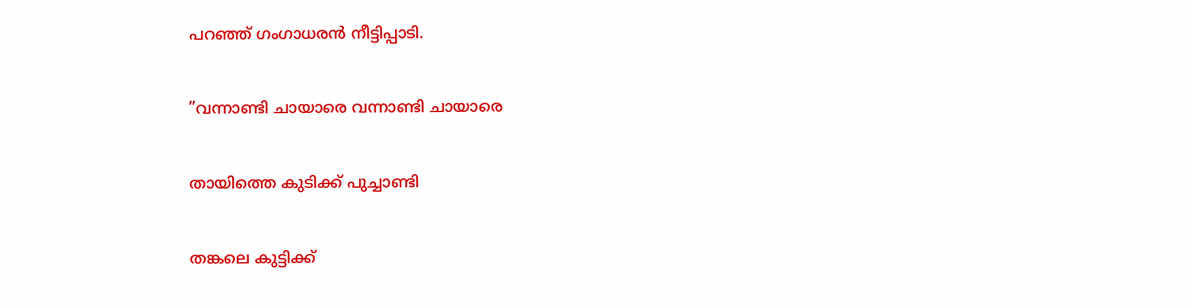പറഞ്ഞ് ഗംഗാധരന്‍ നീട്ടിപ്പാടി.

”വന്നാണ്ടി ചായാരെ വന്നാണ്ടി ചായാരെ

തായിത്തെ കുടിക്ക് പുച്ചാണ്ടി

തങ്കലെ കുട്ടിക്ക്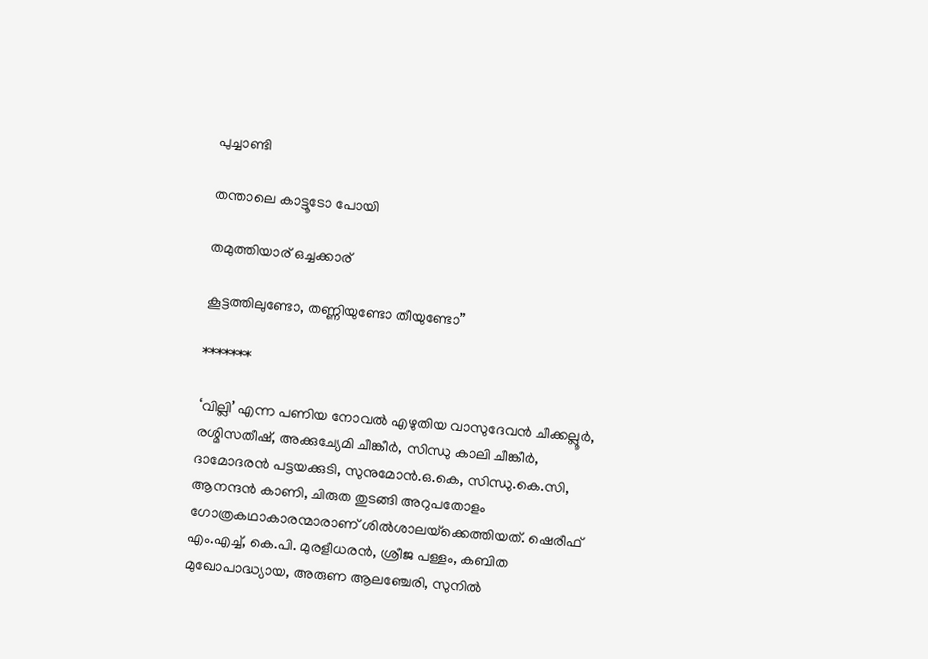പുച്ചാണ്ടി

തന്താലെ കാട്ടൂടോ പോയി

തമുത്തിയാര് ഒച്ചക്കാര്

കൂട്ടത്തിലുണ്ടോ, തണ്ണിയുണ്ടോ തീയുണ്ടോ”

*******

‘വില്ലി’ എന്ന പണിയ നോവല്‍ എഴുതിയ വാസുദേവന്‍ ചീക്കല്ലൂര്‍, രശ്മിസതീഷ്, അക്കുച്യേമി ചീങ്കീര്‍, സിന്ധു കാലി ചീങ്കീര്‍, ദാമോദരന്‍ പട്ടയക്കുടി, സുനുമോന്‍.ഒ.കെ, സിന്ധു.കെ.സി, ആനന്ദന്‍ കാണി, ചിരുത തുടങ്ങി അറുപതോളം ഗോത്രകഥാകാരന്മാരാണ് ശില്‍ശാലയ്‌ക്കെത്തിയത്. ഷെരീഫ് എം.എച്ച്, കെ.പി. മുരളീധരന്‍, ശ്രീജ പള്ളം, കബിത മുഖോപാദ്ധ്യായ, അരുണ ആലഞ്ചേരി, സുനില്‍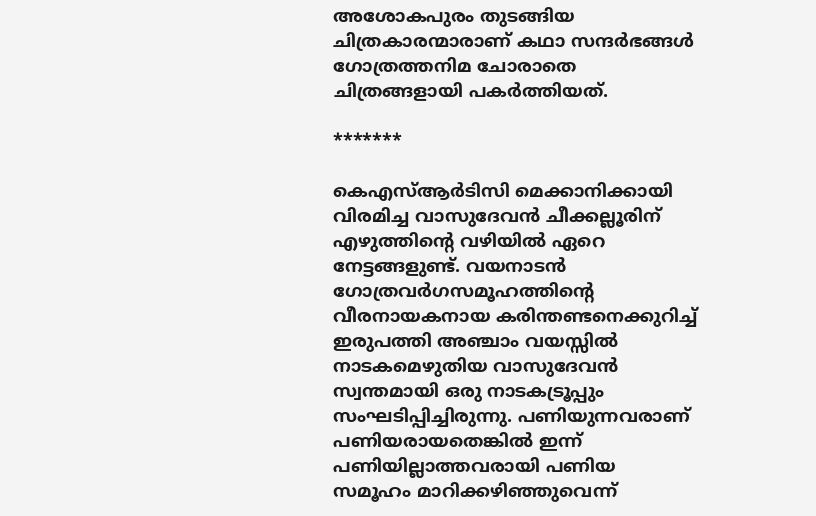അശോകപുരം തുടങ്ങിയ ചിത്രകാരന്മാരാണ് കഥാ സന്ദര്‍ഭങ്ങള്‍ ഗോത്രത്തനിമ ചോരാതെ ചിത്രങ്ങളായി പകര്‍ത്തിയത്.

*******

കെഎസ്ആര്‍ടിസി മെക്കാനിക്കായി വിരമിച്ച വാസുദേവന്‍ ചീക്കല്ലൂരിന് എഴുത്തിന്റെ വഴിയില്‍ ഏറെ നേട്ടങ്ങളുണ്ട്. വയനാടന്‍ ഗോത്രവര്‍ഗസമൂഹത്തിന്റെ വീരനായകനായ കരിന്തണ്ടനെക്കുറിച്ച് ഇരുപത്തി അഞ്ചാം വയസ്സില്‍ നാടകമെഴുതിയ വാസുദേവന്‍ സ്വന്തമായി ഒരു നാടകട്രൂപ്പും സംഘടിപ്പിച്ചിരുന്നു. പണിയുന്നവരാണ് പണിയരായതെങ്കില്‍ ഇന്ന് പണിയില്ലാത്തവരായി പണിയ സമൂഹം മാറിക്കഴിഞ്ഞുവെന്ന്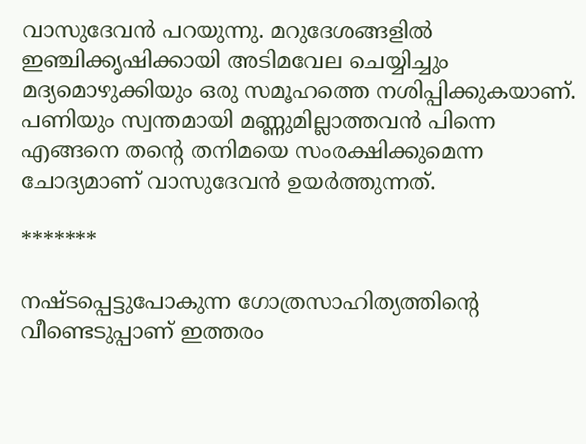വാസുദേവന്‍ പറയുന്നു. മറുദേശങ്ങളില്‍ ഇഞ്ചിക്കൃഷിക്കായി അടിമവേല ചെയ്യിച്ചും മദ്യമൊഴുക്കിയും ഒരു സമൂഹത്തെ നശിപ്പിക്കുകയാണ്. പണിയും സ്വന്തമായി മണ്ണുമില്ലാത്തവന്‍ പിന്നെ എങ്ങനെ തന്റെ തനിമയെ സംരക്ഷിക്കുമെന്ന ചോദ്യമാണ് വാസുദേവന്‍ ഉയര്‍ത്തുന്നത്.

*******

നഷ്ടപ്പെട്ടുപോകുന്ന ഗോത്രസാഹിത്യത്തിന്റെ വീണ്ടെടുപ്പാണ് ഇത്തരം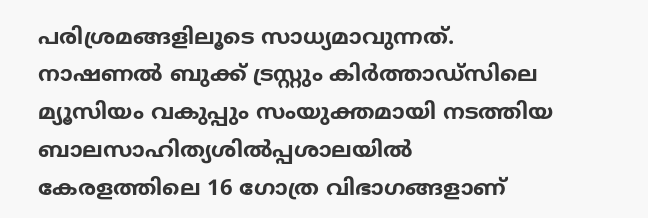പരിശ്രമങ്ങളിലൂടെ സാധ്യമാവുന്നത്. നാഷണല്‍ ബുക്ക് ട്രസ്റ്റും കിര്‍ത്താഡ്‌സിലെ മ്യൂസിയം വകുപ്പും സംയുക്തമായി നടത്തിയ ബാലസാഹിത്യശില്‍പ്പശാലയില്‍ കേരളത്തിലെ 16 ഗോത്ര വിഭാഗങ്ങളാണ്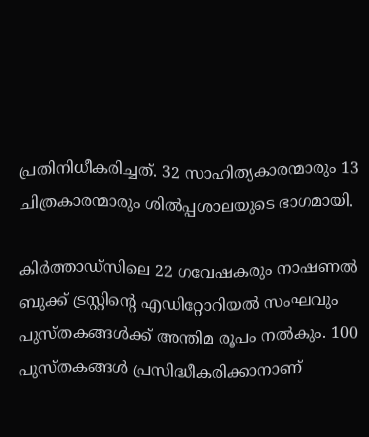പ്രതിനിധീകരിച്ചത്. 32 സാഹിത്യകാരന്മാരും 13 ചിത്രകാരന്മാരും ശില്‍പ്പശാലയുടെ ഭാഗമായി.

കിര്‍ത്താഡ്സിലെ 22 ഗവേഷകരും നാഷണല്‍ ബുക്ക് ട്രസ്റ്റിന്റെ എഡിറ്റോറിയല്‍ സംഘവും പുസ്തകങ്ങള്‍ക്ക് അന്തിമ രൂപം നല്‍കും. 100 പുസ്തകങ്ങള്‍ പ്രസിദ്ധീകരിക്കാനാണ്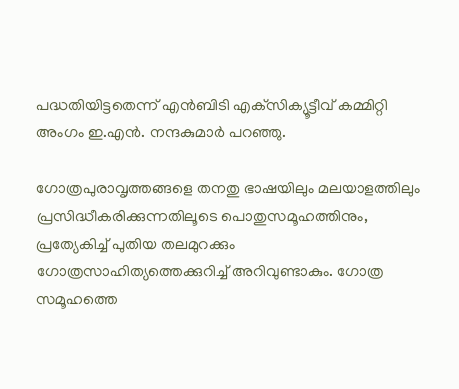പദ്ധതിയിട്ടതെന്ന് എന്‍ബിടി എക്‌സിക്യൂട്ടീവ് കമ്മിറ്റി അംഗം ഇ.എന്‍. നന്ദകുമാര്‍ പറഞ്ഞു.

ഗോത്രപുരാവൃത്തങ്ങളെ തനതു ഭാഷയിലും മലയാളത്തിലും പ്രസിദ്ധീകരിക്കുന്നതിലൂടെ പൊതുസമൂഹത്തിനും, പ്രത്യേകിച്ച് പുതിയ തലമുറക്കും ഗോത്രസാഹിത്യത്തെക്കുറിച്ച് അറിവുണ്ടാകും. ഗോത്ര സമൂഹത്തെ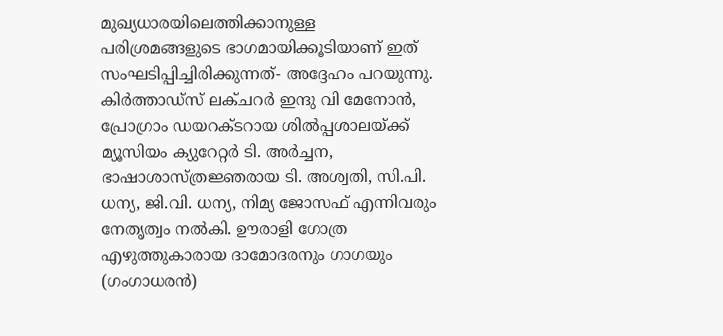മുഖ്യധാരയിലെത്തിക്കാനുള്ള പരിശ്രമങ്ങളുടെ ഭാഗമായിക്കൂടിയാണ് ഇത് സംഘടിപ്പിച്ചിരിക്കുന്നത്- അദ്ദേഹം പറയുന്നു. കിര്‍ത്താഡ്‌സ് ലക്ചറര്‍ ഇന്ദു വി മേനോന്‍, പ്രോഗ്രാം ഡയറക്ടറായ ശില്‍പ്പശാലയ്‌ക്ക് മ്യൂസിയം ക്യുറേറ്റര്‍ ടി. അര്‍ച്ചന, ഭാഷാശാസ്ത്രജ്ഞരായ ടി. അശ്വതി, സി.പി. ധന്യ, ജി.വി. ധന്യ, നിമ്യ ജോസഫ് എന്നിവരും നേതൃത്വം നല്‍കി. ഊരാളി ഗോത്ര എഴുത്തുകാരായ ദാമോദരനും ഗാഗയും (ഗംഗാധരന്‍)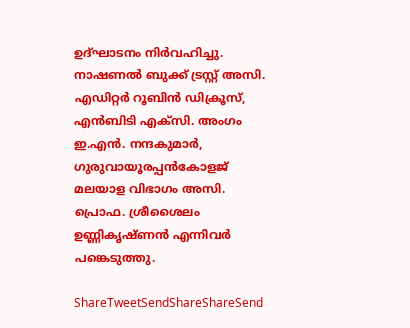ഉദ്ഘാടനം നിര്‍വഹിച്ചു. നാഷണല്‍ ബുക്ക് ട്രസ്റ്റ് അസി. എഡിറ്റര്‍ റൂബിന്‍ ഡിക്രൂസ്, എന്‍ബിടി എക്‌സി. അംഗം ഇ.എന്‍. നന്ദകുമാര്‍, ഗുരുവായൂരപ്പന്‍കോളജ് മലയാള വിഭാഗം അസി. പ്രൊഫ. ശ്രീശൈലം ഉണ്ണികൃഷ്ണന്‍ എന്നിവര്‍ പങ്കെടുത്തു.

ShareTweetSendShareShareSend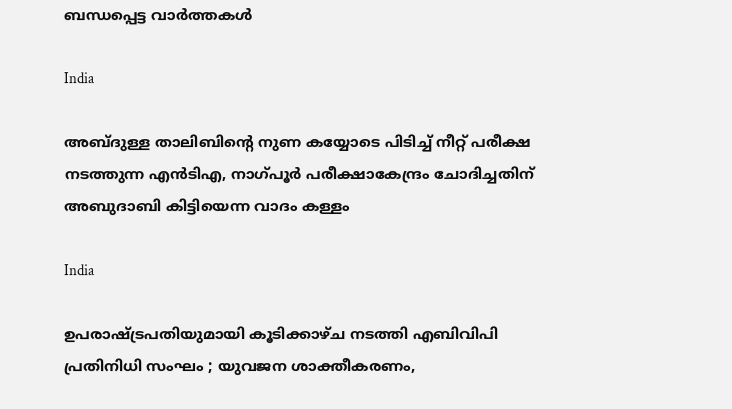ബന്ധപ്പെട്ട വാര്‍ത്തകള്‍

India

അബ്ദുള്ള താലിബിന്റെ നുണ കയ്യോടെ പിടിച്ച് നീറ്റ് പരീക്ഷ നടത്തുന്ന എന്‍ടിഎ, നാഗ്പൂര്‍ പരീക്ഷാകേന്ദ്രം ചോദിച്ചതിന് അബുദാബി കിട്ടിയെന്ന വാദം കള്ളം

India

ഉപരാഷ്‌ട്രപതിയുമായി കൂടിക്കാഴ്ച നടത്തി എബിവിപി പ്രതിനിധി സംഘം ; യുവജന ശാക്തീകരണം,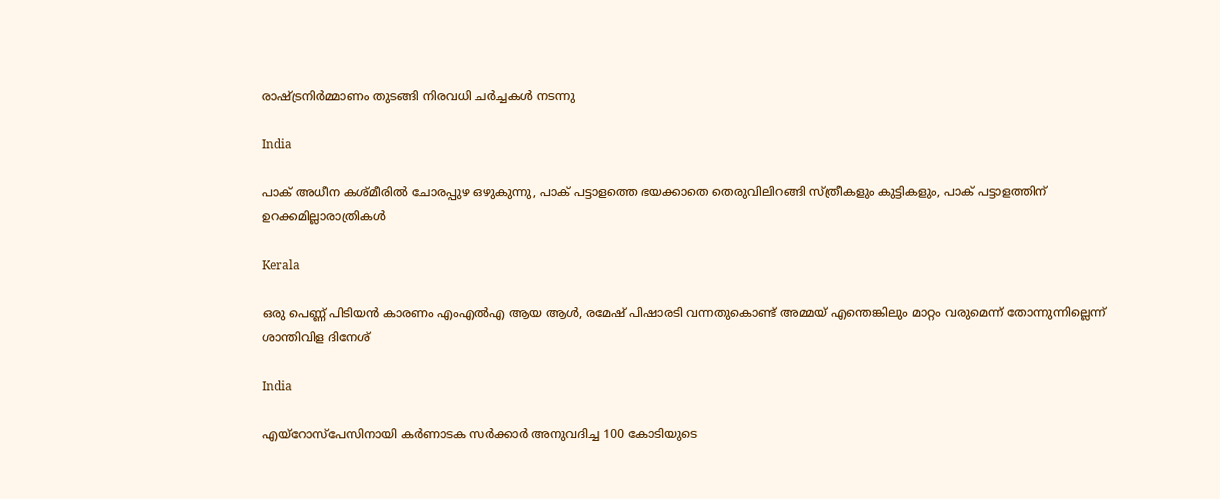രാഷ്‌ട്രനിർമ്മാണം തുടങ്ങി നിരവധി ചർച്ചകൾ നടന്നു

India

പാക് അധീന കശ്മീരില്‍ ചോരപ്പുഴ ഒഴുകുന്നു, പാക് പട്ടാളത്തെ ഭയക്കാതെ തെരുവിലിറങ്ങി സ്ത്രീകളും കുട്ടികളും, പാക് പട്ടാളത്തിന് ഉറക്കമില്ലാരാത്രികള്‍

Kerala

ഒരു പെണ്ണ് പിടിയന്‍ കാരണം എംഎല്‍എ ആയ ആള്‍, രമേഷ് പിഷാരടി വന്നതുകൊണ്ട് അമ്മയ് എന്തെങ്കിലും മാറ്റം വരുമെന്ന് തോന്നുന്നില്ലെന്ന് ശാന്തിവിള ദിനേശ്

India

എയ്‌റോസ്‌പേസിനായി കർണാടക സർക്കാർ അനുവദിച്ച 100 കോടിയുടെ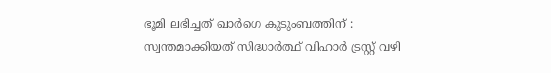ഭൂമി ലഭിച്ചത് ഖാർഗെ കുടുംബത്തിന് : സ്വന്തമാക്കിയത് സിദ്ധാർത്ഥ് വിഹാർ ട്രസ്റ്റ് വഴി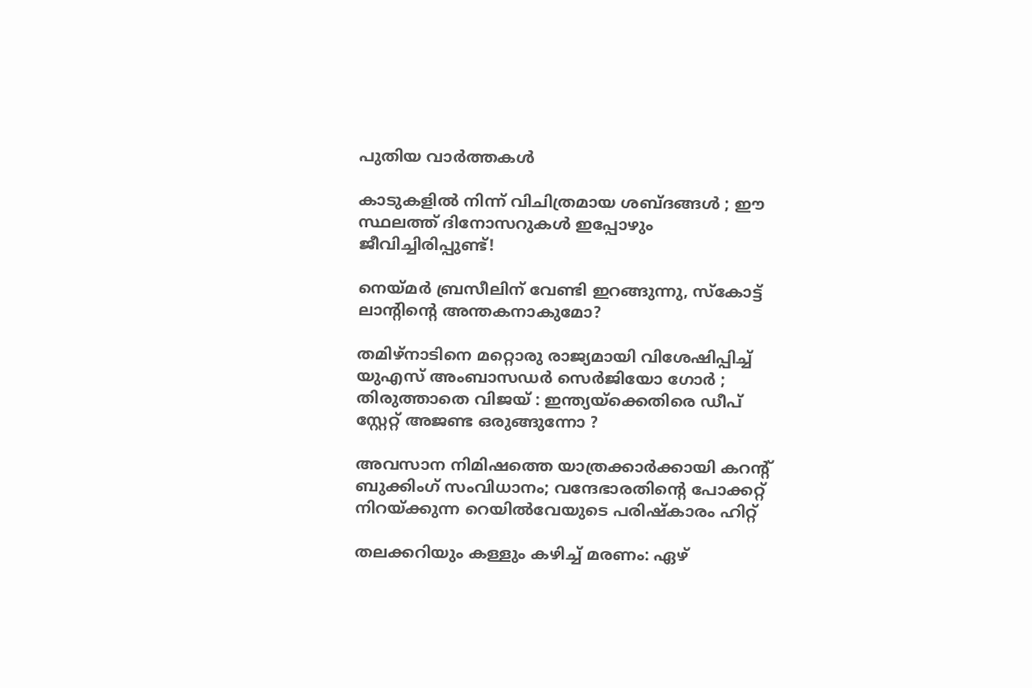പുതിയ വാര്‍ത്തകള്‍

കാടുകളിൽ നിന്ന് വിചിത്രമായ ശബ്ദങ്ങൾ ; ഈ സ്ഥലത്ത് ദിനോസറുകൾ ഇപ്പോഴും ജീവിച്ചിരിപ്പുണ്ട്!

നെയ്‌മര്‍ ബ്രസീലിന് വേണ്ടി ഇറങ്ങുന്നു, സ്കോട്ട് ലാന്‍റിന്റെ അന്തകനാകുമോ?

തമിഴ്നാടിനെ മറ്റൊരു രാജ്യമായി വിശേഷിപ്പിച്ച് യുഎസ് അംബാസഡർ സെർജിയോ ഗോർ ; തിരുത്താതെ വിജയ് : ഇന്ത്യയ്‌ക്കെതിരെ ഡീപ് സ്റ്റേറ്റ് അജണ്ട ഒരുങ്ങുന്നോ ?

അവസാന നിമിഷത്തെ യാത്രക്കാർക്കായി കറന്റ് ബുക്കിംഗ് സംവിധാനം; വന്ദേഭാരതിന്റെ പോക്കറ്റ് നിറയ്‌ക്കുന്ന റെയില്‍വേയുടെ പരിഷ്കാരം ഹിറ്റ്

തലക്കറിയും കള്ളും കഴിച്ച് മരണം: ഏഴ്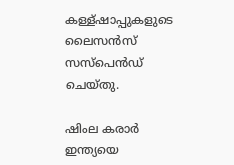കള്ള്ഷാപ്പുകളുടെ ലൈസന്‍സ് സസ്പെന്‍ഡ് ചെയ്തു.

ഷിംല കരാര്‍ ഇന്ത്യയെ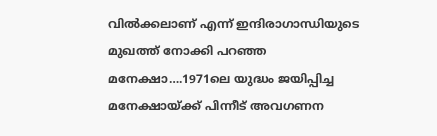വില്‍ക്കലാണ് എന്ന് ഇന്ദിരാഗാന്ധിയുടെ മുഖത്ത് നോക്കി പറഞ്ഞ മനേക്ഷാ….1971ലെ യുദ്ധം ജയിപ്പിച്ച മനേക്ഷായ്‌ക്ക് പിന്നീട് അവഗണന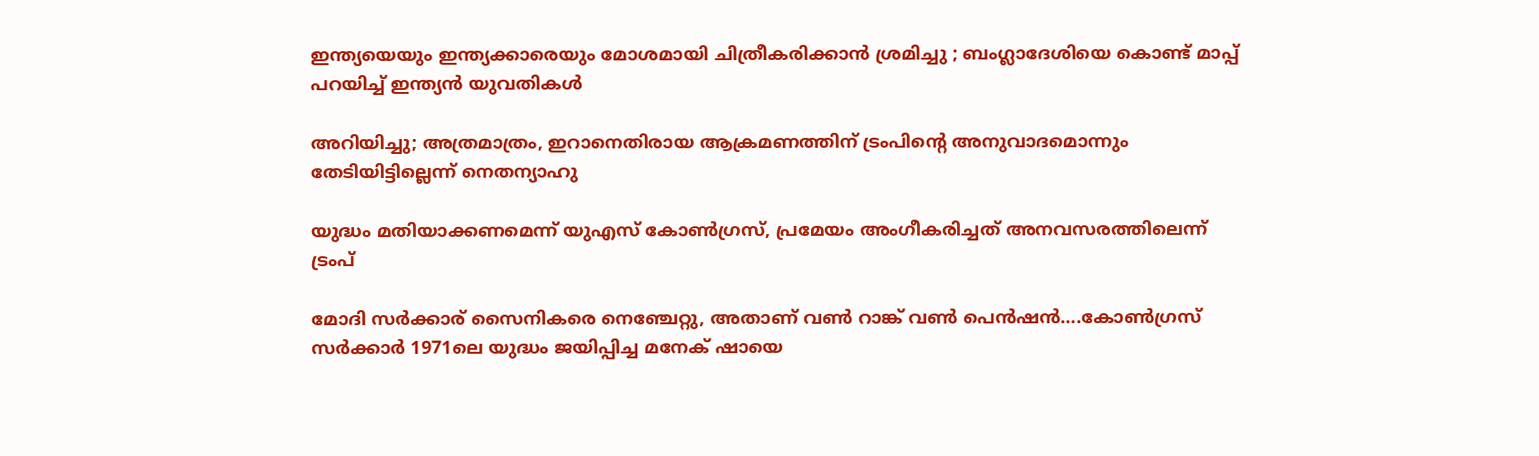ഇന്ത്യയെയും ഇന്ത്യക്കാരെയും മോശമായി ചിത്രീകരിക്കാൻ ശ്രമിച്ചു ; ബംഗ്ലാദേശിയെ കൊണ്ട് മാപ്പ് പറയിച്ച് ഇന്ത്യൻ യുവതികൾ

അറിയിച്ചു; അത്രമാത്രം, ഇറാനെതിരായ ആക്രമണത്തിന് ട്രംപിന്റെ അനുവാദമൊന്നും തേടിയിട്ടില്ലെന്ന് നെതന്യാഹു

യുദ്ധം മതിയാക്കണമെന്ന് യുഎസ് കോണ്‍ഗ്രസ്, പ്രമേയം അംഗീകരിച്ചത് അനവസരത്തിലെന്ന് ട്രംപ്

മോദി സര്‍ക്കാര‍് സൈനികരെ നെഞ്ചേറ്റു, അതാണ് വണ്‍ റാങ്ക് വണ്‍ പെന്‍ഷന്‍….കോണ്‍ഗ്രസ് സര്‍ക്കാര്‍ 1971ലെ യുദ്ധം ജയിപ്പിച്ച മനേക് ഷായെ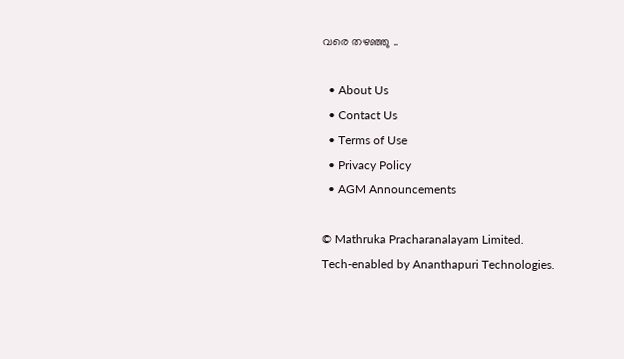വരെ തഴഞ്ഞു ..

  • About Us
  • Contact Us
  • Terms of Use
  • Privacy Policy
  • AGM Announcements

© Mathruka Pracharanalayam Limited.
Tech-enabled by Ananthapuri Technologies.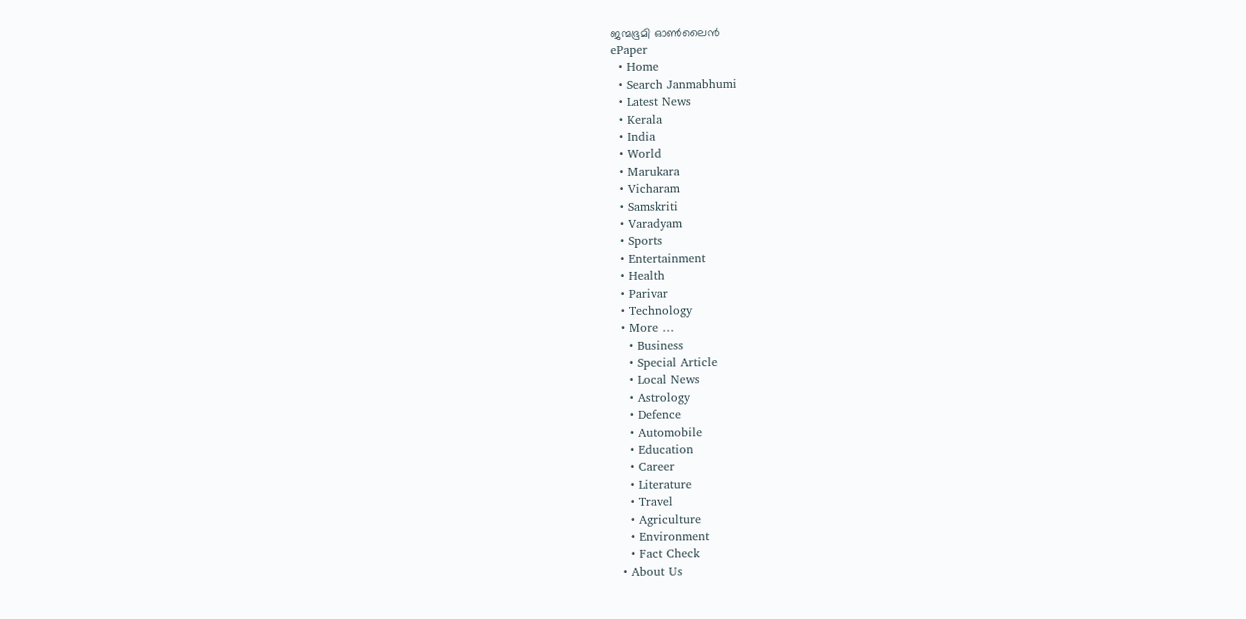ജന്മഭൂമി ഓണ്‍ലൈന്‍
ePaper
  • Home
  • Search Janmabhumi
  • Latest News
  • Kerala
  • India
  • World
  • Marukara
  • Vicharam
  • Samskriti
  • Varadyam
  • Sports
  • Entertainment
  • Health
  • Parivar
  • Technology
  • More …
    • Business
    • Special Article
    • Local News
    • Astrology
    • Defence
    • Automobile
    • Education
    • Career
    • Literature
    • Travel
    • Agriculture
    • Environment
    • Fact Check
  • About Us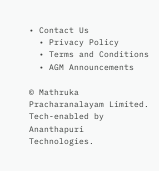• Contact Us
  • Privacy Policy
  • Terms and Conditions
  • AGM Announcements

© Mathruka Pracharanalayam Limited.
Tech-enabled by Ananthapuri Technologies.